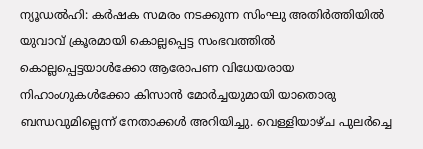ന്യൂഡൽഹി: കർഷക സമരം നടക്കുന്ന സിംഘു അതിർത്തിയിൽ യുവാവ് ക്രൂരമായി കൊല്ലപ്പെട്ട സംഭവത്തിൽ കൊല്ലപ്പെട്ടയാൾക്കോ ആരോപണ വിധേയരായ നിഹാംഗുകൾക്കോ കിസാൻ മോർച്ചയുമായി യാതൊരു ബന്ധവുമില്ലെന്ന് നേതാക്കൾ അറിയിച്ചു. വെള്ളിയാഴ്ച പുലർച്ചെ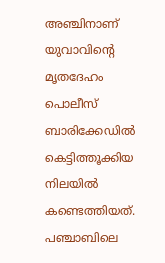അഞ്ചിനാണ് യുവാവിന്റെ മൃതദേഹം പൊലീസ് ബാരിക്കേഡിൽ കെട്ടിത്തൂക്കിയ നിലയിൽ കണ്ടെത്തിയത്. പഞ്ചാബിലെ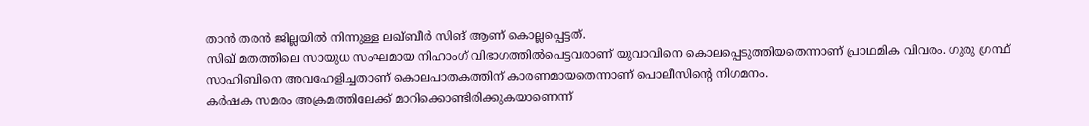താൻ തരൻ ജില്ലയിൽ നിന്നുള്ള ലഖ്ബീർ സിങ് ആണ് കൊല്ലപ്പെട്ടത്.
സിഖ് മതത്തിലെ സായുധ സംഘമായ നിഹാംഗ് വിഭാഗത്തിൽപെട്ടവരാണ് യുവാവിനെ കൊലപ്പെടുത്തിയതെന്നാണ് പ്രാഥമിക വിവരം. ഗുരു ഗ്രന്ഥ് സാഹിബിനെ അവഹേളിച്ചതാണ് കൊലപാതകത്തിന് കാരണമായതെന്നാണ് പൊലീസിന്റെ നിഗമനം.
കർഷക സമരം അക്രമത്തിലേക്ക് മാറിക്കൊണ്ടിരിക്കുകയാണെന്ന്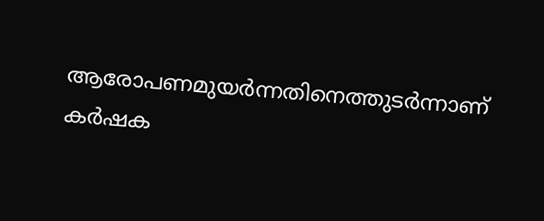ആരോപണമുയർന്നതിനെത്തുടർന്നാണ് കർഷക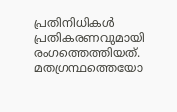പ്രതിനിധികൾ പ്രതികരണവുമായി രംഗത്തെത്തിയത്. മതഗ്രന്ഥത്തെയോ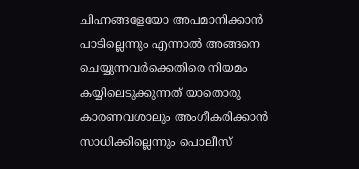ചിഹ്നങ്ങളേയോ അപമാനിക്കാൻ പാടില്ലെന്നും എന്നാൽ അങ്ങനെ ചെയ്യുന്നവർക്കെതിരെ നിയമം കയ്യിലെടുക്കുന്നത് യാതൊരു കാരണവശാലും അംഗീകരിക്കാൻ സാധിക്കില്ലെന്നും പൊലീസ്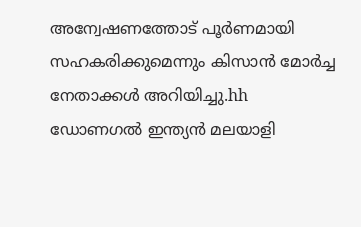അന്വേഷണത്തോട് പൂർണമായി സഹകരിക്കുമെന്നും കിസാൻ മോർച്ച നേതാക്കൾ അറിയിച്ചു.hh
ഡോണഗൽ ഇന്ത്യൻ മലയാളി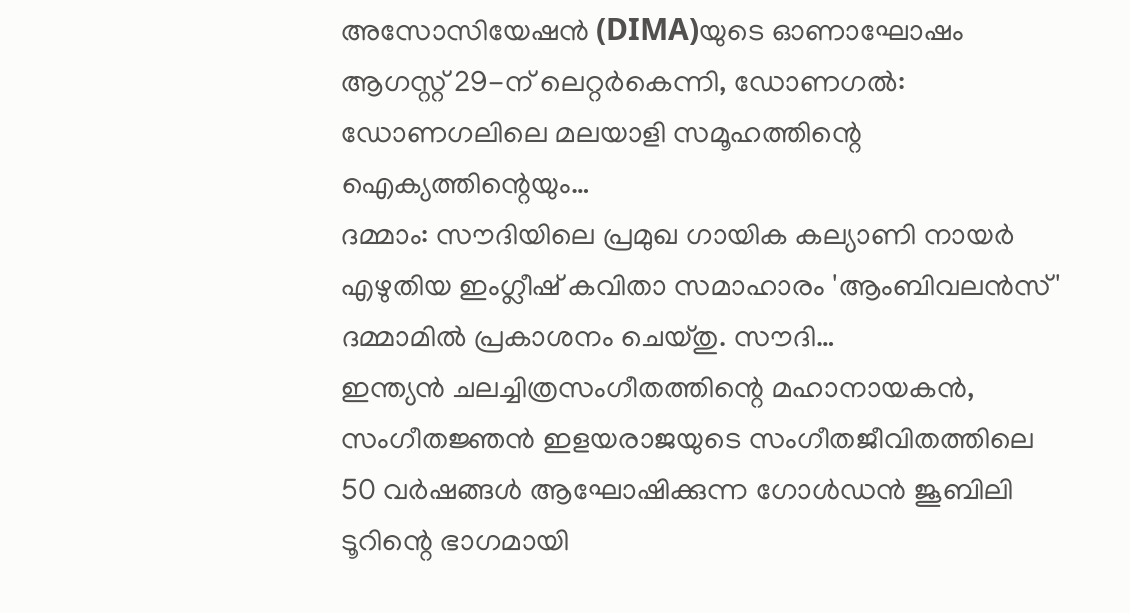അസോസിയേഷൻ (DIMA)യുടെ ഓണാഘോഷം ആഗസ്റ്റ് 29-ന് ലെറ്റർകെന്നി, ഡോണഗൽ: ഡോണഗലിലെ മലയാളി സമൂഹത്തിന്റെ ഐക്യത്തിന്റെയും…
ദമ്മാം: സൗദിയിലെ പ്രമുഖ ഗായിക കല്യാണി നായർ എഴുതിയ ഇംഗ്ലീഷ് കവിതാ സമാഹാരം 'ആംബിവലൻസ്' ദമ്മാമിൽ പ്രകാശനം ചെയ്തു. സൗദി…
ഇന്ത്യൻ ചലച്ചിത്രസംഗീതത്തിന്റെ മഹാനായകൻ, സംഗീതജ്ഞൻ ഇളയരാജയുടെ സംഗീതജീവിതത്തിലെ 50 വർഷങ്ങൾ ആഘോഷിക്കുന്ന ഗോൾഡൻ ജൂബിലി ടൂറിന്റെ ഭാഗമായി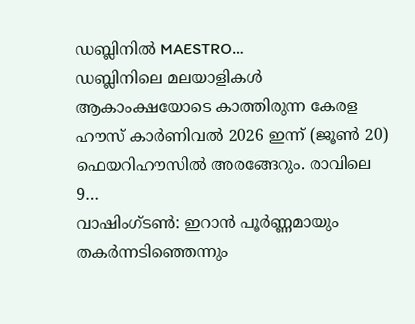ഡബ്ലിനിൽ MAESTRO…
ഡബ്ലിനിലെ മലയാളികൾ ആകാംക്ഷയോടെ കാത്തിരുന്ന കേരള ഹൗസ് കാർണിവൽ 2026 ഇന്ന് (ജൂൺ 20) ഫെയറിഹൗസിൽ അരങ്ങേറും. രാവിലെ 9…
വാഷിംഗ്ടൺ: ഇറാൻ പൂർണ്ണമായും തകർന്നടിഞ്ഞെന്നും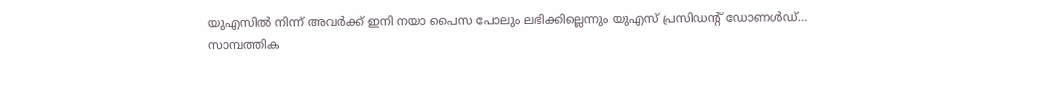യുഎസിൽ നിന്ന് അവർക്ക് ഇനി നയാ പൈസ പോലും ലഭിക്കില്ലെന്നും യുഎസ് പ്രസിഡന്റ് ഡോണൾഡ്…
സാമ്പത്തിക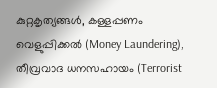കുറ്റകൃത്യങ്ങൾ, കള്ളപ്പണം വെളുപ്പിക്കൽ (Money Laundering), തീവ്രവാദ ധനസഹായം (Terrorist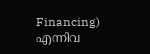Financing) എന്നിവ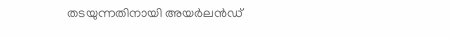തടയുന്നതിനായി അയർലൻഡ്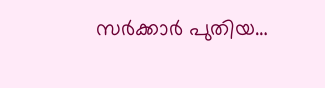സർക്കാർ പുതിയ…